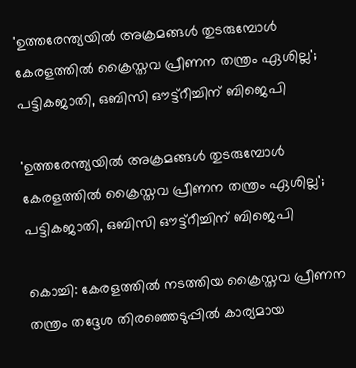'ഉത്തരേന്ത്യയില്‍ അക്രമങ്ങള്‍ തുടരുമ്പോള്‍ കേരളത്തില്‍ ക്രൈസ്തവ പ്രീണന തന്ത്രം ഏശില്ല'; പട്ടികജാതി, ഒബിസി ഔട്ട്‌റീച്ചിന് ബിജെപി

'ഉത്തരേന്ത്യയില്‍ അക്രമങ്ങള്‍ തുടരുമ്പോള്‍ കേരളത്തില്‍ ക്രൈസ്തവ പ്രീണന തന്ത്രം ഏശില്ല'; പട്ടികജാതി, ഒബിസി ഔട്ട്‌റീച്ചിന് ബിജെപി

കൊച്ചി: കേരളത്തില്‍ നടത്തിയ ക്രൈസ്തവ പ്രീണന തന്ത്രം തദ്ദേശ തിരഞ്ഞെടുപ്പില്‍ കാര്യമായ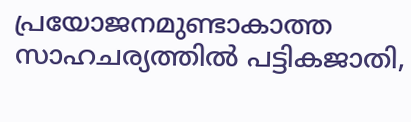പ്രയോജനമുണ്ടാകാത്ത സാഹചര്യത്തില്‍ പട്ടികജാതി,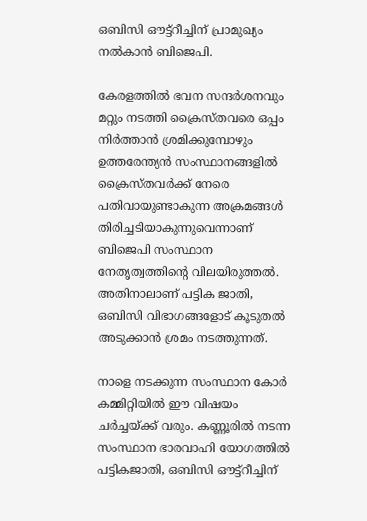ഒബിസി ഔട്ട്‌റീച്ചിന് പ്രാമുഖ്യം നല്‍കാന്‍ ബിജെപി.

കേരളത്തില്‍ ഭവന സന്ദര്‍ശനവും മറ്റും നടത്തി ക്രൈസ്തവരെ ഒപ്പം നിര്‍ത്താന്‍ ശ്രമിക്കുമ്പോഴും ഉത്തരേന്ത്യന്‍ സംസ്ഥാനങ്ങളില്‍ ക്രൈസ്തവര്‍ക്ക് നേരെ പതിവായുണ്ടാകുന്ന അക്രമങ്ങള്‍ തിരിച്ചടിയാകുന്നുവെന്നാണ് ബിജെപി സംസ്ഥാന നേതൃത്വത്തിന്റെ വിലയിരുത്തല്‍. അതിനാലാണ് പട്ടിക ജാതി, ഒബിസി വിഭാഗങ്ങളോട് കൂടുതല്‍ അടുക്കാന്‍ ശ്രമം നടത്തുന്നത്.

നാളെ നടക്കുന്ന സംസ്ഥാന കോര്‍ കമ്മിറ്റിയില്‍ ഈ വിഷയം ചര്‍ച്ചയ്ക്ക് വരും. കണ്ണൂരില്‍ നടന്ന സംസ്ഥാന ഭാരവാഹി യോഗത്തില്‍ പട്ടികജാതി, ഒബിസി ഔട്ട്‌റീച്ചിന്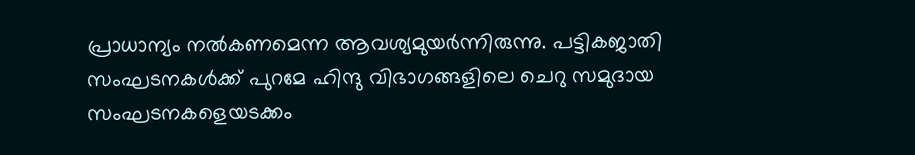പ്രാധാന്യം നല്‍കണമെന്ന ആവശ്യമുയര്‍ന്നിരുന്നു. പട്ടികജാതി സംഘടനകള്‍ക്ക് പുറമേ ഹിന്ദു വിഭാഗങ്ങളിലെ ചെറു സമുദായ സംഘടനകളെയടക്കം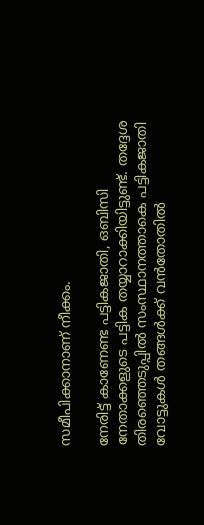സമീപിക്കാനാണ് നീക്കം.

നേരിട്ട് കാണേണ്ട പട്ടികജാതി, ഒബിസി നേതാക്കളുടെ പട്ടിക തയ്യാറാക്കിയിട്ടുണ്ട്. തദ്ദേശ തിരഞ്ഞെടുപ്പില്‍ സംസ്ഥാനത്താകെ പട്ടികജാതി വോട്ടുകള്‍ തങ്ങള്‍ക്ക് വന്‍തോതില്‍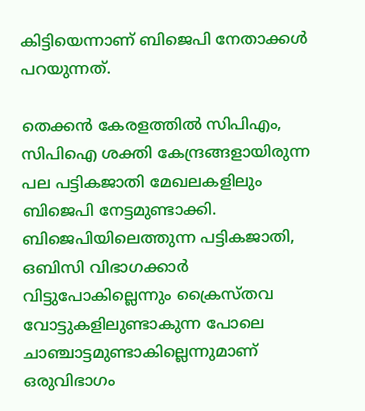കിട്ടിയെന്നാണ് ബിജെപി നേതാക്കള്‍ പറയുന്നത്.

തെക്കന്‍ കേരളത്തില്‍ സിപിഎം, സിപിഐ ശക്തി കേന്ദ്രങ്ങളായിരുന്ന പല പട്ടികജാതി മേഖലകളിലും ബിജെപി നേട്ടമുണ്ടാക്കി. ബിജെപിയിലെത്തുന്ന പട്ടികജാതി, ഒബിസി വിഭാഗക്കാര്‍ വിട്ടുപോകില്ലെന്നും ക്രൈസ്തവ വോട്ടുകളിലുണ്ടാകുന്ന പോലെ ചാഞ്ചാട്ടമുണ്ടാകില്ലെന്നുമാണ് ഒരുവിഭാഗം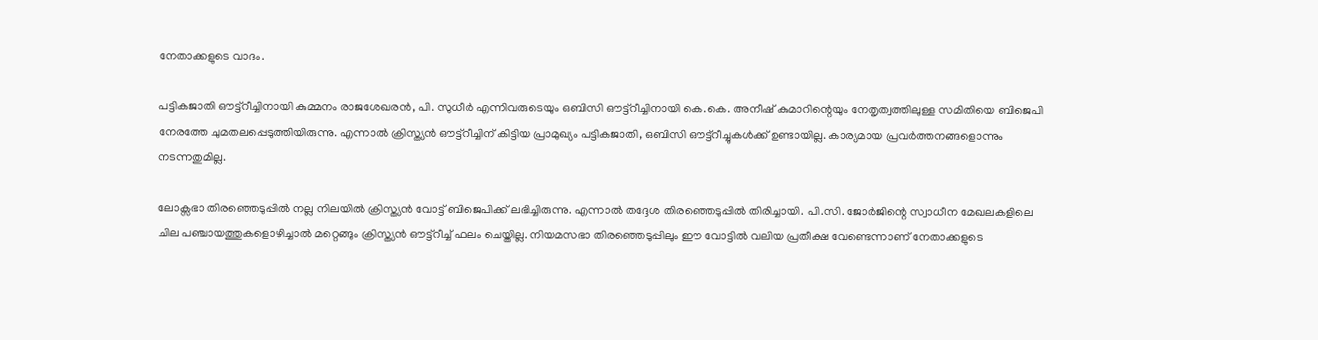നേതാക്കളുടെ വാദം.

പട്ടികജാതി ഔട്ട്‌റീച്ചിനായി കുമ്മനം രാജശേഖരന്‍, പി. സുധീര്‍ എന്നിവരുടെയും ഒബിസി ഔട്ട്റീച്ചിനായി കെ.കെ. അനീഷ് കുമാറിന്റെയും നേതൃത്വത്തിലുള്ള സമിതിയെ ബിജെപി നേരത്തേ ചുമതലപ്പെടുത്തിയിരുന്നു. എന്നാല്‍ ക്രിസ്ത്യന്‍ ഔട്ട്‌റീച്ചിന് കിട്ടിയ പ്രാമുഖ്യം പട്ടികജാതി, ഒബിസി ഔട്ട്‌റീച്ചുകള്‍ക്ക് ഉണ്ടായില്ല. കാര്യമായ പ്രവര്‍ത്തനങ്ങളൊന്നും നടന്നതുമില്ല.

ലോക്സഭാ തിരഞ്ഞെടുപ്പില്‍ നല്ല നിലയില്‍ ക്രിസ്ത്യന്‍ വോട്ട് ബിജെപിക്ക് ലഭിച്ചിരുന്നു. എന്നാല്‍ തദ്ദേശ തിരഞ്ഞെടുപ്പില്‍ തിരിച്ചായി. പി.സി. ജോര്‍ജിന്റെ സ്വാധീന മേഖലകളിലെ ചില പഞ്ചായത്തുകളൊഴിച്ചാല്‍ മറ്റെങ്ങും ക്രിസ്ത്യന്‍ ഔട്ട്‌റീച്ച് ഫലം ചെയ്തില്ല. നിയമസഭാ തിരഞ്ഞെടുപ്പിലും ഈ വോട്ടില്‍ വലിയ പ്രതീക്ഷ വേണ്ടെന്നാണ് നേതാക്കളുടെ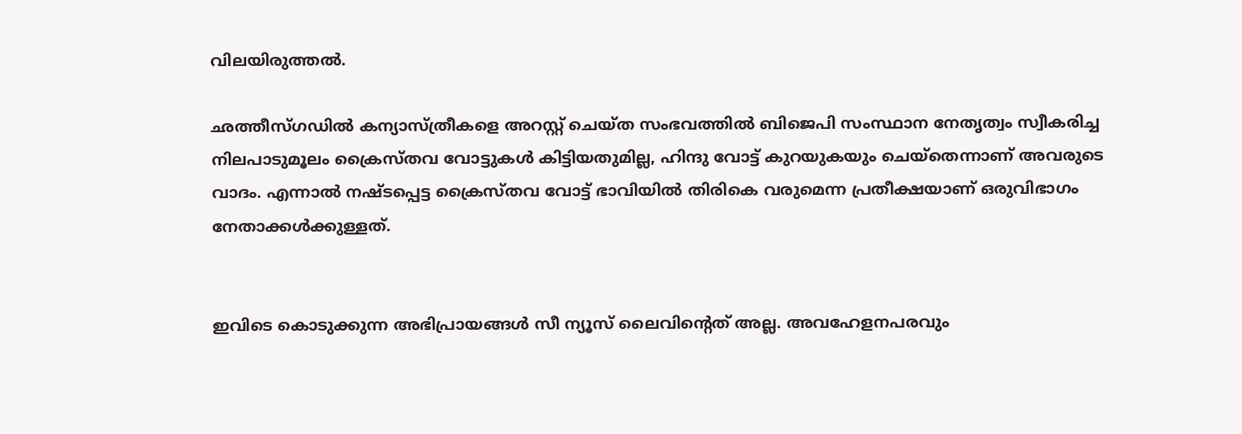വിലയിരുത്തല്‍.

ഛത്തീസ്ഗഡില്‍ കന്യാസ്ത്രീകളെ അറസ്റ്റ് ചെയ്ത സംഭവത്തില്‍ ബിജെപി സംസ്ഥാന നേതൃത്വം സ്വീകരിച്ച നിലപാടുമൂലം ക്രൈസ്തവ വോട്ടുകള്‍ കിട്ടിയതുമില്ല, ഹിന്ദു വോട്ട് കുറയുകയും ചെയ്‌തെന്നാണ് അവരുടെ വാദം. എന്നാല്‍ നഷ്ടപ്പെട്ട ക്രൈസ്തവ വോട്ട് ഭാവിയില്‍ തിരികെ വരുമെന്ന പ്രതീക്ഷയാണ് ഒരുവിഭാഗം നേതാക്കള്‍ക്കുള്ളത്.


ഇവിടെ കൊടുക്കുന്ന അഭിപ്രായങ്ങള്‍ സീ ന്യൂസ് ലൈവിന്റെത് അല്ല. അവഹേളനപരവും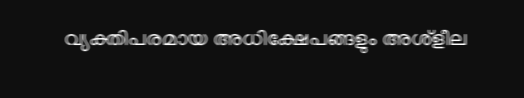വ്യക്തിപരമായ അധിക്ഷേപങ്ങളും അശ്‌ളീല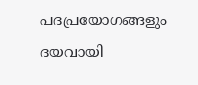പദപ്രയോഗങ്ങളും ദയവായി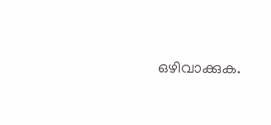ഒഴിവാക്കുക.